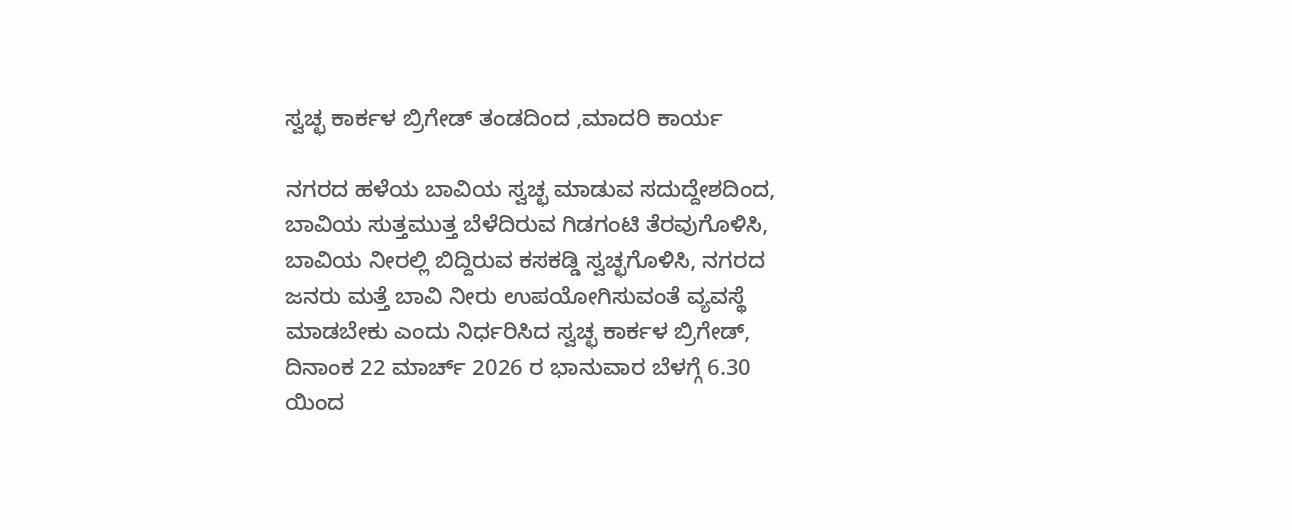ಸ್ವಚ್ಛ ಕಾರ್ಕಳ ಬ್ರಿಗೇಡ್ ತಂಡದಿಂದ ,ಮಾದರಿ ಕಾರ್ಯ

ನಗರದ ಹಳೆಯ ಬಾವಿಯ ಸ್ವಚ್ಛ ಮಾಡುವ ಸದುದ್ದೇಶದಿಂದ, ಬಾವಿಯ ಸುತ್ತಮುತ್ತ ಬೆಳೆದಿರುವ ಗಿಡಗಂಟಿ ತೆರವುಗೊಳಿಸಿ, ಬಾವಿಯ ನೀರಲ್ಲಿ ಬಿದ್ದಿರುವ ಕಸಕಡ್ಡಿ ಸ್ವಚ್ಛಗೊಳಿಸಿ, ನಗರದ ಜನರು ಮತ್ತೆ ಬಾವಿ ನೀರು ಉಪಯೋಗಿಸುವಂತೆ ವ್ಯವಸ್ಥೆ ಮಾಡಬೇಕು ಎಂದು ನಿರ್ಧರಿಸಿದ ಸ್ವಚ್ಛ ಕಾರ್ಕಳ ಬ್ರಿಗೇಡ್, ದಿನಾಂಕ 22 ಮಾರ್ಚ್ 2026 ರ ಭಾನುವಾರ ಬೆಳಗ್ಗೆ 6.30 ಯಿಂದ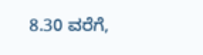8.30 ವರೆಗೆ,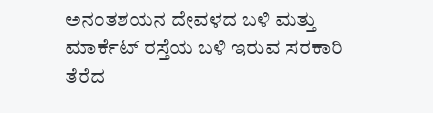ಅನಂತಶಯನ ದೇವಳದ ಬಳಿ ಮತ್ತು ಮಾರ್ಕೆಟ್ ರಸ್ತೆಯ ಬಳಿ ಇರುವ ಸರಕಾರಿ ತೆರೆದ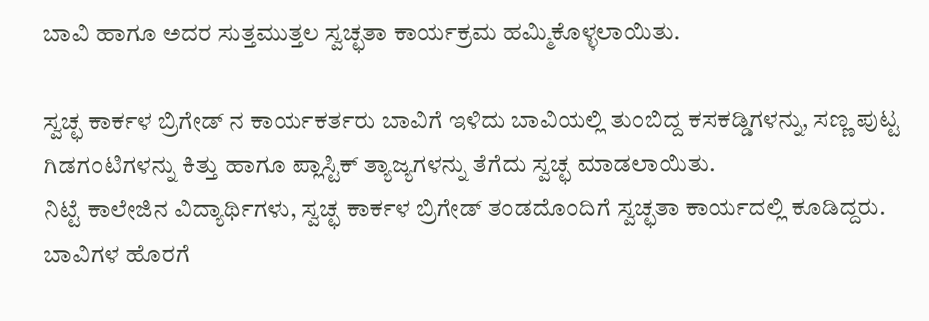ಬಾವಿ ಹಾಗೂ ಅದರ ಸುತ್ತಮುತ್ತಲ ಸ್ವಚ್ಛತಾ ಕಾರ್ಯಕ್ರಮ ಹಮ್ಮಿಕೊಳ್ಳಲಾಯಿತು.

ಸ್ವಚ್ಛ ಕಾರ್ಕಳ ಬ್ರಿಗೇಡ್ ನ ಕಾರ್ಯಕರ್ತರು ಬಾವಿಗೆ ಇಳಿದು ಬಾವಿಯಲ್ಲಿ ತುಂಬಿದ್ದ ಕಸಕಡ್ಡಿಗಳನ್ನು, ಸಣ್ಣ ಪುಟ್ಟ ಗಿಡಗಂಟಿಗಳನ್ನು ಕಿತ್ತು ಹಾಗೂ ಪ್ಲಾಸ್ಟಿಕ್ ತ್ಯಾಜ್ಯಗಳನ್ನು ತೆಗೆದು ಸ್ವಚ್ಛ ಮಾಡಲಾಯಿತು.
ನಿಟ್ಟೆ ಕಾಲೇಜಿನ ವಿದ್ಯಾರ್ಥಿಗಳು, ಸ್ವಚ್ಛ ಕಾರ್ಕಳ ಬ್ರಿಗೇಡ್ ತಂಡದೊಂದಿಗೆ ಸ್ವಚ್ಛತಾ ಕಾರ್ಯದಲ್ಲಿ ಕೂಡಿದ್ದರು.
ಬಾವಿಗಳ ಹೊರಗೆ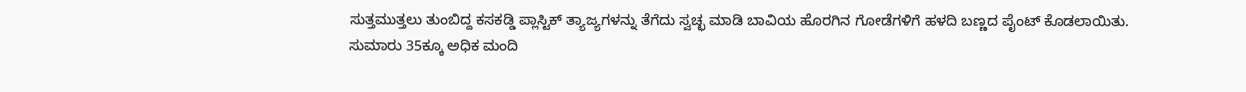ಸುತ್ತಮುತ್ತಲು ತುಂಬಿದ್ದ ಕಸಕಡ್ಡಿ ಪ್ಲಾಸ್ಟಿಕ್ ತ್ಯಾಜ್ಯಗಳನ್ನು ತೆಗೆದು ಸ್ವಚ್ಛ ಮಾಡಿ ಬಾವಿಯ ಹೊರಗಿನ ಗೋಡೆಗಳಿಗೆ ಹಳದಿ ಬಣ್ಣದ ಪೈಂಟ್ ಕೊಡಲಾಯಿತು.
ಸುಮಾರು 35ಕ್ಕೂ ಅಧಿಕ ಮಂದಿ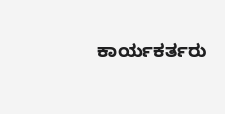ಕಾರ್ಯಕರ್ತರು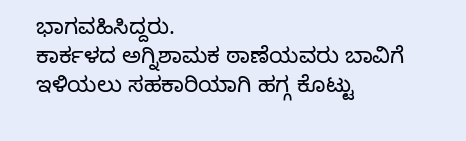ಭಾಗವಹಿಸಿದ್ದರು.
ಕಾರ್ಕಳದ ಅಗ್ನಿಶಾಮಕ ಠಾಣೆಯವರು ಬಾವಿಗೆ ಇಳಿಯಲು ಸಹಕಾರಿಯಾಗಿ ಹಗ್ಗ ಕೊಟ್ಟು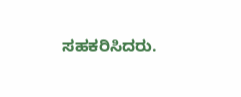ಸಹಕರಿಸಿದರು.